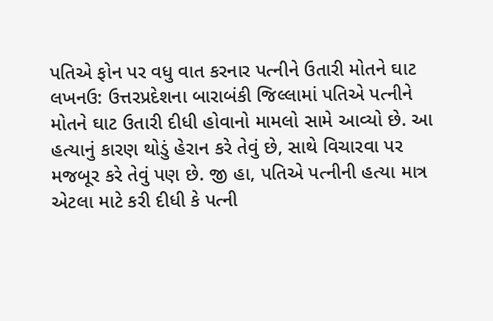પતિએ ફોન પર વધુ વાત કરનાર પત્નીને ઉતારી મોતને ઘાટ
લખનઉ: ઉત્તરપ્રદેશના બારાબંકી જિલ્લામાં પતિએ પત્નીને મોતને ઘાટ ઉતારી દીધી હોવાનો મામલો સામે આવ્યો છે. આ હત્યાનું કારણ થોડું હેરાન કરે તેવું છે, સાથે વિચારવા પર મજબૂર કરે તેવું પણ છે. જી હા, પતિએ પત્નીની હત્યા માત્ર એટલા માટે કરી દીધી કે પત્ની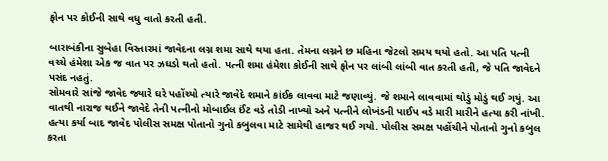ફોન પર કોઈની સાથે વધુ વાતો કરતી હતી.

બારાબંકીના સુબેહા વિસ્તારમાં જાવેદના લગ્ન શમા સાથે થયા હતા. તેમના લગ્નને છ મહિના જેટલો સમય થયો હતો. આ પતિ પત્ની વચ્ચે હંમેશા એક જ વાત પર ઝઘડો થતો હતો. પત્ની શમા હંમેશા કોઈની સાથે ફોન પર લાંબી લાંબી વાત કરતી હતી, જે પતિ જાવેદને પસંદ નહતું.
સોમવારે સાંજે જાવેદ જ્યારે ઘરે પહોંચ્યો ત્યારે જાવેદે શમાને કાંઈક લાવવા માટે જણાવ્યું. જે શમાને લાવવામાં થોડું મોડું થઈ ગયું. આ વાતથી નારાજ થઈને જાવેદે તેની પત્નીનો મોબાઈલ ઈંટ વડે તોડી નાખ્યો અને પત્નીને લોખંડની પાઈપ વડે મારી મારીને હત્યા કરી નાંખી.
હત્યા કર્યા બાદ જાવેદ પોલીસ સમક્ષ પોતાનો ગુનો કબુલવા માટે સામેથી હાજર થઈ ગયો. પોલીસ સમક્ષ પહોંચીને પોતાનો ગુનો કબુલ કરતા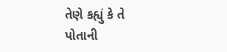તેણે કહ્યું કે તે પોતાની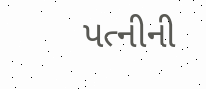પત્નીની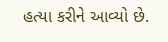હત્યા કરીને આવ્યો છે.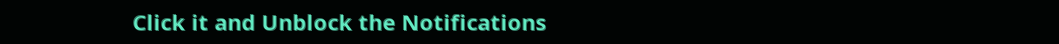Click it and Unblock the Notifications